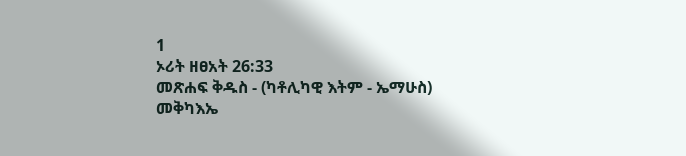1
ኦሪት ዘፀአት 26:33
መጽሐፍ ቅዱስ - (ካቶሊካዊ እትም - ኤማሁስ)
መቅካእኤ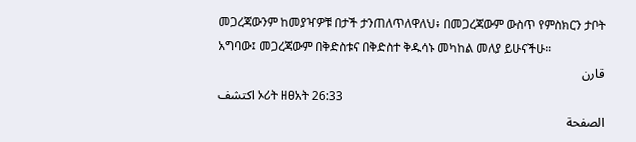መጋረጃውንም ከመያዣዎቹ በታች ታንጠለጥለዋለህ፥ በመጋረጃውም ውስጥ የምስክርን ታቦት አግባው፤ መጋረጃውም በቅድስቱና በቅድስተ ቅዱሳኑ መካከል መለያ ይሁናችሁ።
قارن
اكتشف ኦሪት ዘፀአት 26:33
الصفحة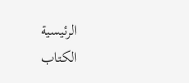الرئيسية
الكتاب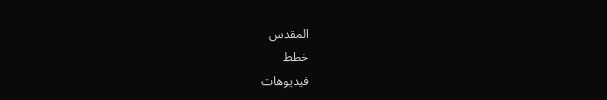المقدس
خطط
فيديوهات